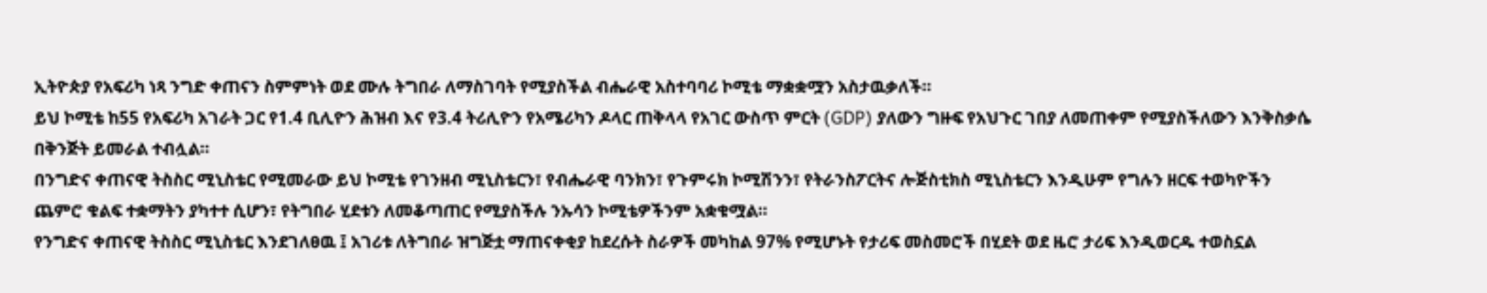ኢትዮጵያ የአፍሪካ ነጻ ንግድ ቀጠናን ስምምነት ወደ ሙሉ ትግበራ ለማስገባት የሚያስችል ብሔራዊ አስተባባሪ ኮሚቴ ማቋቋሟን አስታዉቃለች።
ይህ ኮሚቴ ከ55 የአፍሪካ አገራት ጋር የ1.4 ቢሊዮን ሕዝብ እና የ3.4 ትሪሊዮን የአሜሪካን ዶላር ጠቅላላ የአገር ውስጥ ምርት (GDP) ያለውን ግዙፍ የአህጉር ገበያ ለመጠቀም የሚያስችለውን እንቅስቃሴ በቅንጅት ይመራል ተብሏል።
በንግድና ቀጠናዊ ትስስር ሚኒስቴር የሚመራው ይህ ኮሚቴ የገንዘብ ሚኒስቴርን፣ የብሔራዊ ባንክን፣ የጉምሩክ ኮሚሽንን፣ የትራንስፖርትና ሎጅስቲክስ ሚኒስቴርን እንዲሁም የግሉን ዘርፍ ተወካዮችን ጨምሮ ቁልፍ ተቋማትን ያካተተ ሲሆን፣ የትግበራ ሂደቱን ለመቆጣጠር የሚያስችሉ ንኡሳን ኮሚቴዎችንም አቋቁሟል።
የንግድና ቀጠናዊ ትስስር ሚኒስቴር እንደገለፀዉ ፤ አገሪቱ ለትግበራ ዝግጅቷ ማጠናቀቂያ ከደረሱት ስራዎች መካከል 97% የሚሆኑት የታሪፍ መስመሮች በሂደት ወደ ዜሮ ታሪፍ እንዲወርዱ ተወስኗል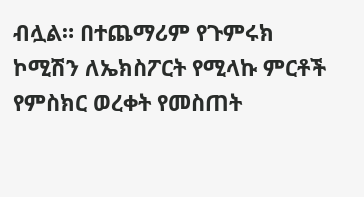ብሏል። በተጨማሪም የጉምሩክ ኮሚሽን ለኤክስፖርት የሚላኩ ምርቶች የምስክር ወረቀት የመስጠት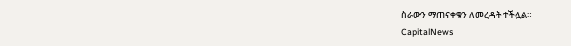ስራውን ማጠናቀቁን ለመረዳት ተችሏል።
CapitalNews